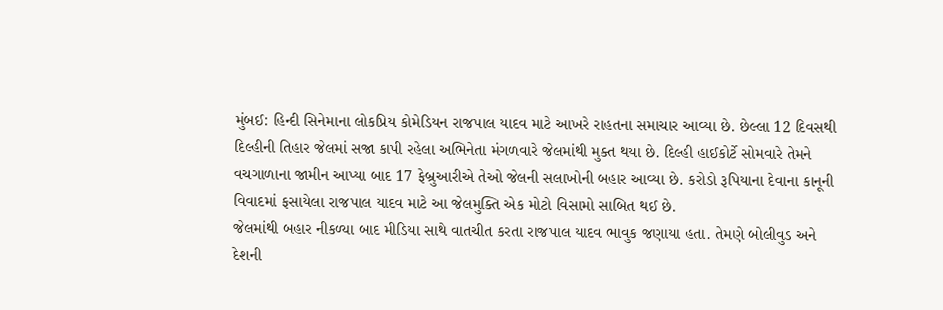મુંબઈ: હિન્દી સિનેમાના લોકપ્રિય કોમેડિયન રાજપાલ યાદવ માટે આખરે રાહતના સમાચાર આવ્યા છે. છેલ્લા 12 દિવસથી દિલ્હીની તિહાર જેલમાં સજા કાપી રહેલા અભિનેતા મંગળવારે જેલમાંથી મુક્ત થયા છે. દિલ્હી હાઈકોર્ટે સોમવારે તેમને વચગાળાના જામીન આપ્યા બાદ 17 ફેબ્રુઆરીએ તેઓ જેલની સલાખોની બહાર આવ્યા છે. કરોડો રૂપિયાના દેવાના કાનૂની વિવાદમાં ફસાયેલા રાજપાલ યાદવ માટે આ જેલમુક્તિ એક મોટો વિસામો સાબિત થઈ છે.
જેલમાંથી બહાર નીકળ્યા બાદ મીડિયા સાથે વાતચીત કરતા રાજપાલ યાદવ ભાવુક જણાયા હતા. તેમણે બોલીવુડ અને દેશની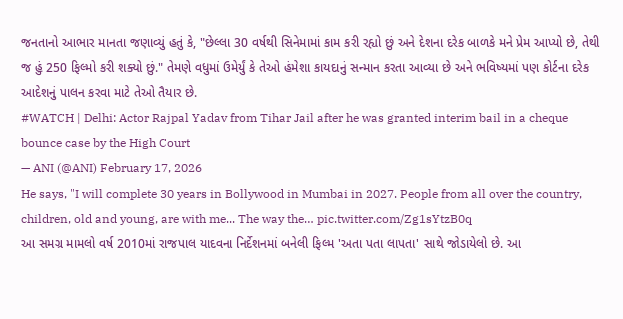જનતાનો આભાર માનતા જણાવ્યું હતું કે, "છેલ્લા 30 વર્ષથી સિનેમામાં કામ કરી રહ્યો છું અને દેશના દરેક બાળકે મને પ્રેમ આપ્યો છે, તેથી જ હું 250 ફિલ્મો કરી શક્યો છું." તેમણે વધુમાં ઉમેર્યું કે તેઓ હંમેશા કાયદાનું સન્માન કરતા આવ્યા છે અને ભવિષ્યમાં પણ કોર્ટના દરેક આદેશનું પાલન કરવા માટે તેઓ તૈયાર છે.
#WATCH | Delhi: Actor Rajpal Yadav from Tihar Jail after he was granted interim bail in a cheque bounce case by the High Court
— ANI (@ANI) February 17, 2026
He says, "I will complete 30 years in Bollywood in Mumbai in 2027. People from all over the country, children, old and young, are with me... The way the… pic.twitter.com/Zg1sYtzB0q
આ સમગ્ર મામલો વર્ષ 2010માં રાજપાલ યાદવના નિર્દેશનમાં બનેલી ફિલ્મ 'અતા પતા લાપતા' સાથે જોડાયેલો છે. આ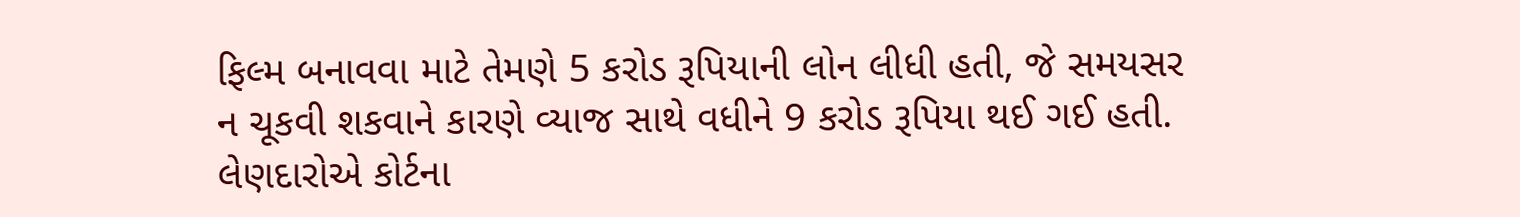ફિલ્મ બનાવવા માટે તેમણે 5 કરોડ રૂપિયાની લોન લીધી હતી, જે સમયસર ન ચૂકવી શકવાને કારણે વ્યાજ સાથે વધીને 9 કરોડ રૂપિયા થઈ ગઈ હતી. લેણદારોએ કોર્ટના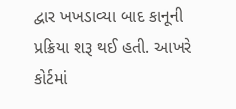દ્વાર ખખડાવ્યા બાદ કાનૂની પ્રક્રિયા શરૂ થઈ હતી. આખરે કોર્ટમાં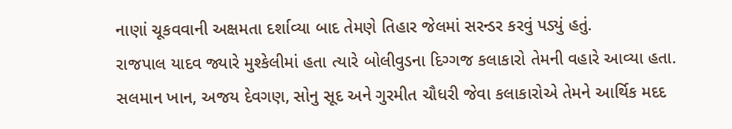નાણાં ચૂકવવાની અક્ષમતા દર્શાવ્યા બાદ તેમણે તિહાર જેલમાં સરન્ડર કરવું પડ્યું હતું.
રાજપાલ યાદવ જ્યારે મુશ્કેલીમાં હતા ત્યારે બોલીવુડના દિગ્ગજ કલાકારો તેમની વહારે આવ્યા હતા. સલમાન ખાન, અજય દેવગણ, સોનુ સૂદ અને ગુરમીત ચૌધરી જેવા કલાકારોએ તેમને આર્થિક મદદ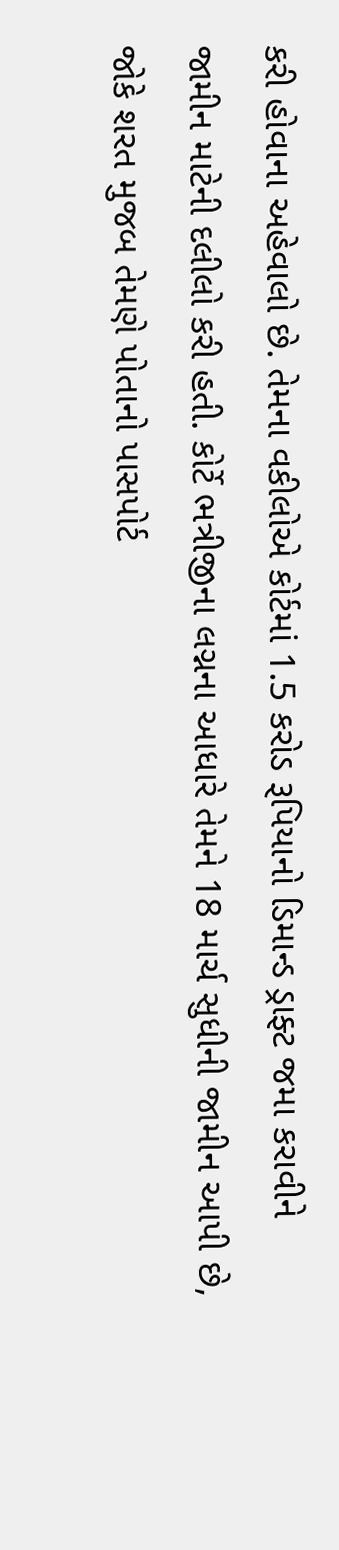કરી હોવાના અહેવાલો છે. તેમના વકીલોએ કોર્ટમાં 1.5 કરોડ રૂપિયાનો ડિમાન્ડ ડ્રાફ્ટ જમા કરાવીને જામીન માટેની દલીલો કરી હતી. કોર્ટે ભત્રીજીના લગ્નના આધારે તેમને 18 માર્ચ સુધીની જામીન આપી છે, જોકે શરત મુજબ તેમણે પોતાનો પાસપોર્ટ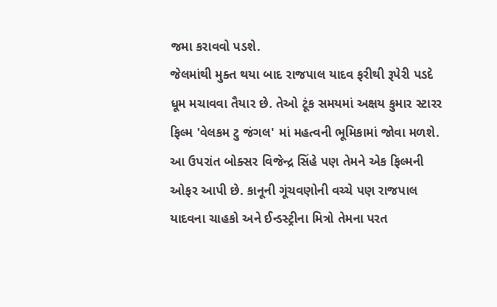જમા કરાવવો પડશે.
જેલમાંથી મુક્ત થયા બાદ રાજપાલ યાદવ ફરીથી રૂપેરી પડદે ધૂમ મચાવવા તૈયાર છે. તેઓ ટૂંક સમયમાં અક્ષય કુમાર સ્ટારર ફિલ્મ 'વેલકમ ટુ જંગલ' માં મહત્વની ભૂમિકામાં જોવા મળશે. આ ઉપરાંત બોક્સર વિજેન્દ્ર સિંહે પણ તેમને એક ફિલ્મની ઓફર આપી છે. કાનૂની ગૂંચવણોની વચ્ચે પણ રાજપાલ યાદવના ચાહકો અને ઈન્ડસ્ટ્રીના મિત્રો તેમના પરત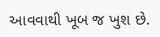આવવાથી ખૂબ જ ખુશ છે.